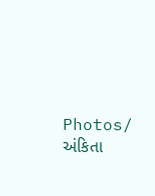Photos/ અંકિતા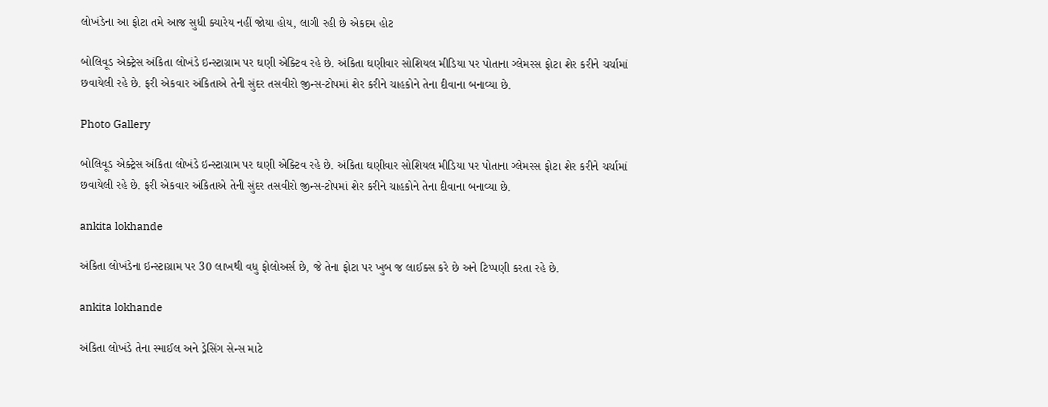લોખંડેના આ ફોટા તમે આજ સુધી ક્યારેય નહીં જોયા હોય, લાગી રહી છે એકદમ હોટ

બોલિવૂડ એક્ટ્રેસ અંકિતા લોખંડે ઇન્સ્ટાગ્રામ પર ઘણી એક્ટિવ રહે છે. અંકિતા ઘણીવાર સોશિયલ મીડિયા પર પોતાના ગ્લેમરસ ફોટા શેર કરીને ચર્ચામાં છવાયેલી રહે છે. ફરી એકવાર અંકિતાએ તેની સુંદર તસવીરો જીન્સ-ટોપમાં શેર કરીને ચાહકોને તેના દીવાના બનાવ્યા છે.

Photo Gallery

બોલિવૂડ એક્ટ્રેસ અંકિતા લોખંડે ઇન્સ્ટાગ્રામ પર ઘણી એક્ટિવ રહે છે. અંકિતા ઘણીવાર સોશિયલ મીડિયા પર પોતાના ગ્લેમરસ ફોટા શેર કરીને ચર્ચામાં છવાયેલી રહે છે. ફરી એકવાર અંકિતાએ તેની સુંદર તસવીરો જીન્સ-ટોપમાં શેર કરીને ચાહકોને તેના દીવાના બનાવ્યા છે.

ankita lokhande

અંકિતા લોખંડેના ઇન્સ્ટાગ્રામ પર 30 લાખથી વધુ ફોલોઅર્સ છે, જે તેના ફોટા પર ખુબ જ લાઈક્સ કરે છે અને ટિપ્પણી કરતા રહે છે.

ankita lokhande

અંકિતા લોખંડે તેના સ્માઈલ અને ડ્રેસિંગ સેન્સ માટે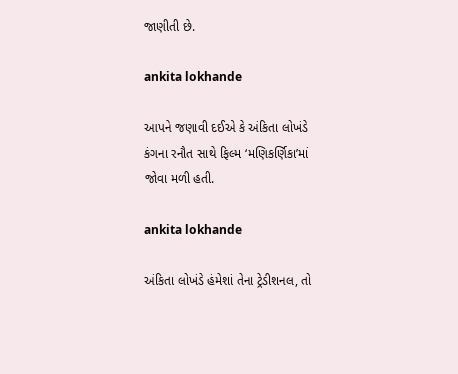જાણીતી છે.

ankita lokhande

આપને જણાવી દઈએ કે અંકિતા લોખંડે કંગના રનૌત સાથે ફિલ્મ ‘મણિકર્ણિકા’માં જોવા મળી હતી.

ankita lokhande

અંકિતા લોખંડે હંમેશાં તેના ટ્રેડીશનલ, તો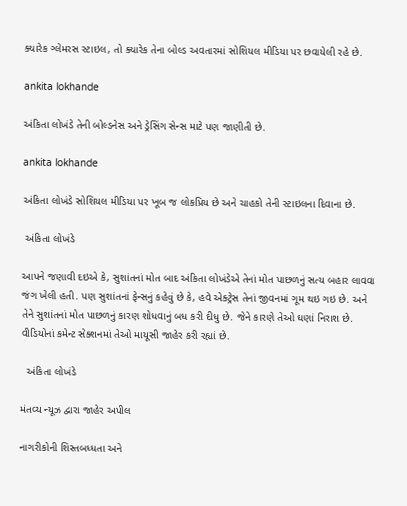ક્યારેક ગ્લેમરસ સ્ટાઇલ, તો ક્યારેક તેના બોલ્ડ અવતારમાં સોશિયલ મીડિયા પર છવાયેલી રહે છે.

ankita lokhande

અંકિતા લોખંડે તેની બોલ્ડનેસ અને ડ્રેસિંગ સેન્સ માટે પણ જાણીતી છે.

ankita lokhande

અંકિતા લોખંડે સોશિયલ મીડિયા પર ખૂબ જ લોકપ્રિય છે અને ચાહકો તેની સ્ટાઇલના દિવાના છે.

 અંકિતા લોખંડે

આપને જણાવી દઇએ કે, સુશાંતનાં મોત બાદ અંકિતા લોખંડેએ તેનાં મોત પાછળનું સત્ય બહાર લાવવા જંગ ખેલી હતી. પણ સુશાંતનાં ફેન્સનું કહેવું છે કે, હવે એક્ટ્રેસ તેનાં જીવનમાં ગૂમ થઇ ગઇ છે. અને તેને સુશાંતનાં મોત પાછળનું કારણ શોધવાનું બધ કરી દીધુ છે. જેને કારણે તેઓ ઘણાં નિરાશ છે. વીડિયોનાં કમેન્ટ સેક્શનમાં તેઓ માયૂસી જાહેર કરી રહ્યાં છે.

  અંકિતા લોખંડે

મંતવ્ય ન્યૂઝ દ્વારા જાહેર અપીલ

નાગરીકોની શિસ્તબધ્ધતા અને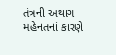તંત્રની અથાગ મહેનતનાં કારણે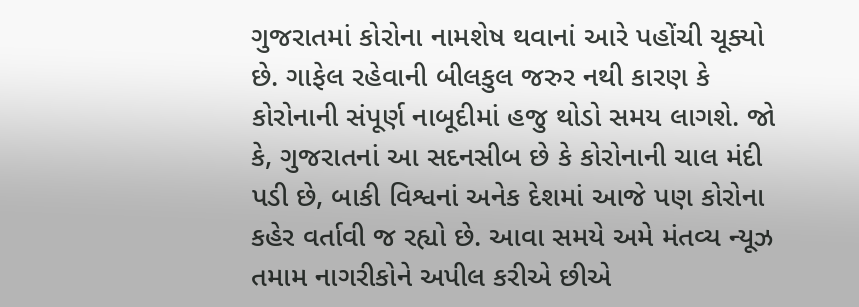ગુજરાતમાં કોરોના નામશેષ થવાનાં આરે પહોંચી ચૂક્યો છે. ગાફેલ રહેવાની બીલકુલ જરુર નથી કારણ કે કોરોનાની સંપૂર્ણ નાબૂદીમાં હજુ થોડો સમય લાગશે. જો કે, ગુજરાતનાં આ સદનસીબ છે કે કોરોનાની ચાલ મંદી પડી છે, બાકી વિશ્વનાં અનેક દેશમાં આજે પણ કોરોના કહેર વર્તાવી જ રહ્યો છે. આવા સમયે અમે મંતવ્ય ન્યૂઝ તમામ નાગરીકોને અપીલ કરીએ છીએ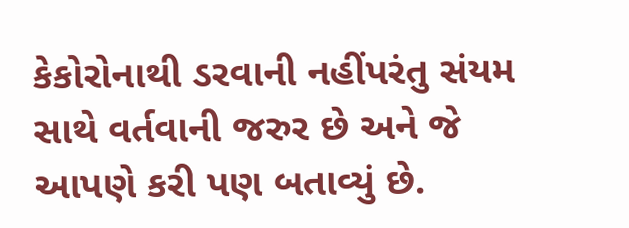કેકોરોનાથી ડરવાની નહીંપરંતુ સંયમ સાથે વર્તવાની જરુર છે અને જે આપણે કરી પણ બતાવ્યું છે.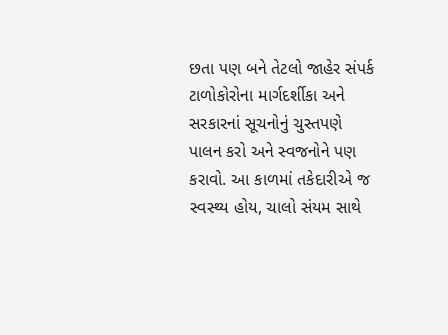છતા પણ બને તેટલો જાહેર સંપર્ક ટાળોકોરોના માર્ગદર્શીકા અને સરકારનાં સૂચનોનું ચુસ્તપણે પાલન કરો અને સ્વજનોને પણ કરાવો. આ કાળમાં તકેદારીએ જ સ્વસ્થ્ય હોય, ચાલો સંયમ સાથે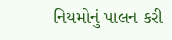નિયમોનું પાલન કરી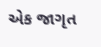એક જાગૃત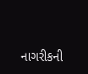નાગરીકની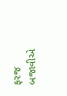ફરજ બજાવીએ